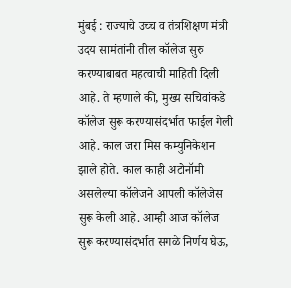मुंबई : राज्याचे उच्च व तंत्रशिक्षण मंत्री उदय सामंतांनी तील कॉलेज सुरु करण्याबाबत महत्वाची माहिती दिली आहे. ते म्हणाले की, मुख्य सचिवांकडे कॉलेज सुरू करण्यासंदर्भात फाईल गेली आहे. काल जरा मिस कम्युनिकेशन झाले होते. काल काही अटोनॉमी असलेल्या कॉलेजने आपली कॉलेजेस सुरू केली आहे. आम्ही आज कॉलेज सुरू करण्यासंदर्भात सगळे निर्णय घेऊ,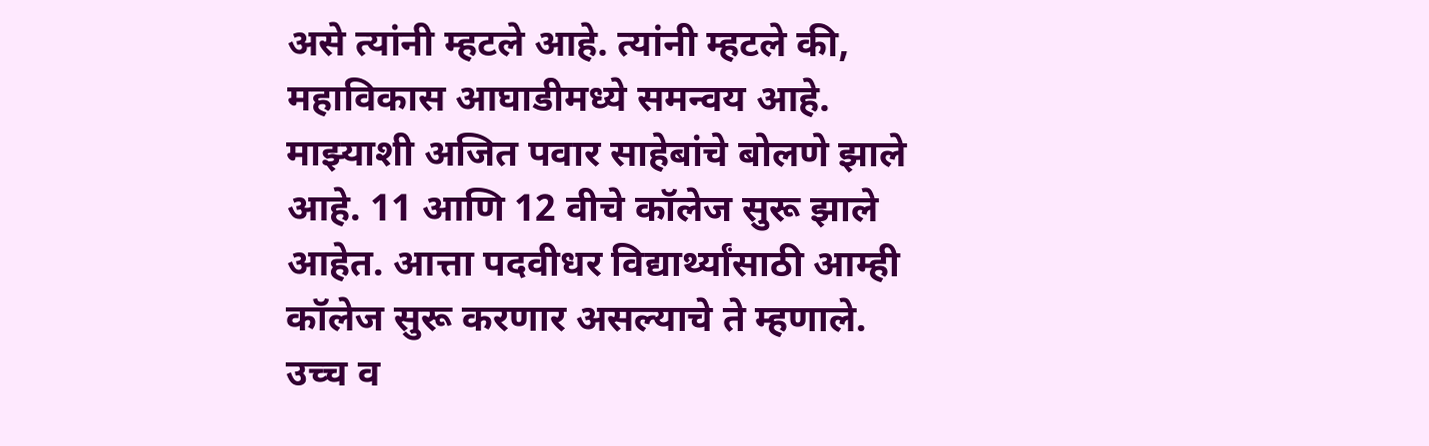असे त्यांनी म्हटले आहे. त्यांनी म्हटले की, महाविकास आघाडीमध्ये समन्वय आहे. माझ्याशी अजित पवार साहेबांचे बोलणे झाले आहे. 11 आणि 12 वीचे कॉलेज सुरू झाले आहेत. आत्ता पदवीधर विद्यार्थ्यांसाठी आम्ही कॉलेज सुरू करणार असल्याचे ते म्हणाले.
उच्च व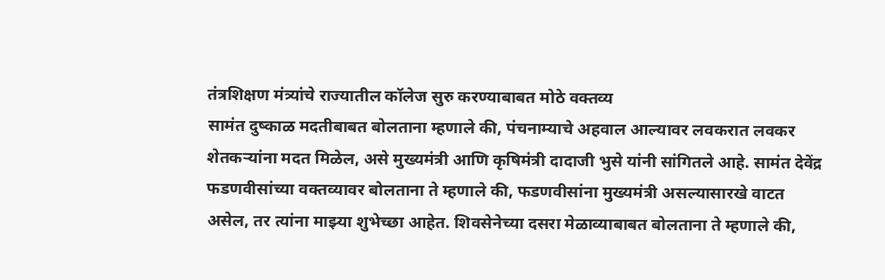तंत्रशिक्षण मंत्र्यांचे राज्यातील कॉलेज सुरु करण्याबाबत मोठे वक्तव्य
सामंत दुष्काळ मदतीबाबत बोलताना म्हणाले की, पंचनाम्याचे अहवाल आल्यावर लवकरात लवकर शेतकऱ्यांना मदत मिळेल, असे मुख्यमंत्री आणि कृषिमंत्री दादाजी भुसे यांनी सांगितले आहे. सामंत देवेंद्र फडणवीसांच्या वक्तव्यावर बोलताना ते म्हणाले की, फडणवीसांना मुख्यमंत्री असल्यासारखे वाटत असेल, तर त्यांना माझ्या शुभेच्छा आहेत. शिवसेनेच्या दसरा मेळाव्याबाबत बोलताना ते म्हणाले की,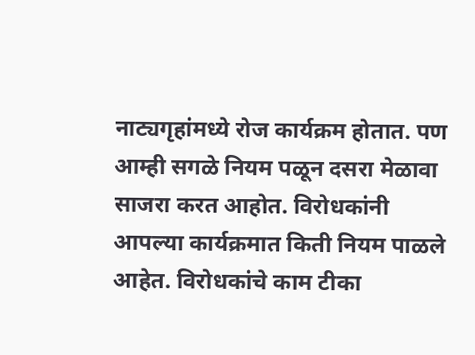नाट्यगृहांमध्ये रोज कार्यक्रम होतात. पण आम्ही सगळे नियम पळून दसरा मेळावा साजरा करत आहोत. विरोधकांनी आपल्या कार्यक्रमात किती नियम पाळले आहेत. विरोधकांचे काम टीका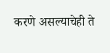करणे असल्याचेही ते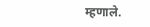म्हणाले.